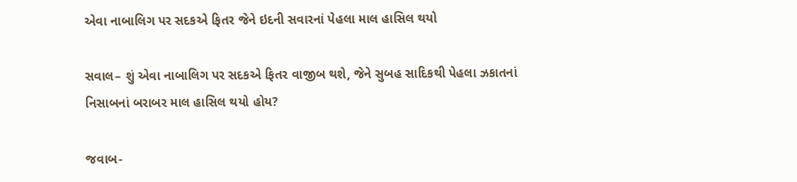એવા નાબાલિગ પર સદકએ ફિતર જેને ઇદની સવારનાં પેહલા માલ હાસિલ થયો

સવાલ– શું એવા નાબાલિગ પર સદકએ ફિતર વાજીબ થશે, જેને સુબહ સાદિકથી પેહલા ઝકાતનાં નિસાબનાં બરાબર માલ હાસિલ થયો હોય?

જવાબ-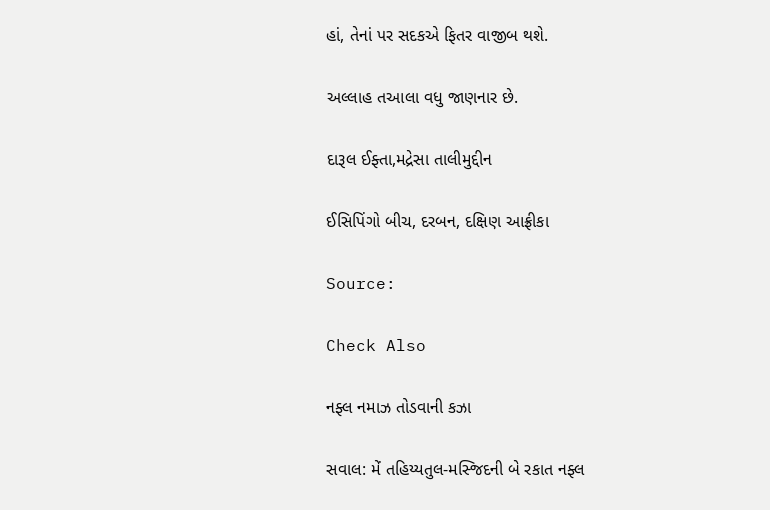હાં, તેનાં પર સદકએ ફિતર વાજીબ થશે.

અલ્લાહ તઆલા વધુ જાણનાર છે.

દારૂલ ઈફ્તા,મદ્રેસા તાલીમુદ્દીન

ઈસિપિંગો બીચ, દરબન, દક્ષિણ આફ્રીકા

Source:

Check Also

નફ્લ નમાઝ તોડવાની કઝા

સવાલ: મેં તહિય્યતુલ-મસ્જિદની બે રકાત નફ્લ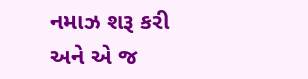નમાઝ શરૂ કરી અને એ જ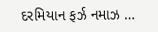દરમિયાન ફર્ઝ નમાઝ …